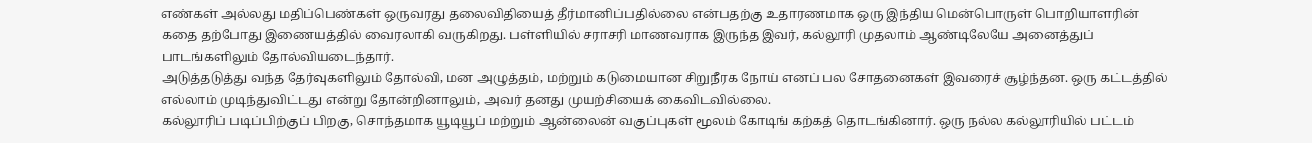எண்கள் அல்லது மதிப்பெண்கள் ஒருவரது தலைவிதியைத் தீர்மானிப்பதில்லை என்பதற்கு உதாரணமாக ஒரு இந்திய மென்பொருள் பொறியாளரின் கதை தற்போது இணையத்தில் வைரலாகி வருகிறது. பள்ளியில் சராசரி மாணவராக இருந்த இவர், கல்லூரி முதலாம் ஆண்டிலேயே அனைத்துப் பாடங்களிலும் தோல்வியடைந்தார்.
அடுத்தடுத்து வந்த தேர்வுகளிலும் தோல்வி, மன அழுத்தம், மற்றும் கடுமையான சிறுநீரக நோய் எனப் பல சோதனைகள் இவரைச் சூழ்ந்தன. ஒரு கட்டத்தில் எல்லாம் முடிந்துவிட்டது என்று தோன்றினாலும், அவர் தனது முயற்சியைக் கைவிடவில்லை.
கல்லூரிப் படிப்பிற்குப் பிறகு, சொந்தமாக யூடியூப் மற்றும் ஆன்லைன் வகுப்புகள் மூலம் கோடிங் கற்கத் தொடங்கினார். ஒரு நல்ல கல்லூரியில் பட்டம்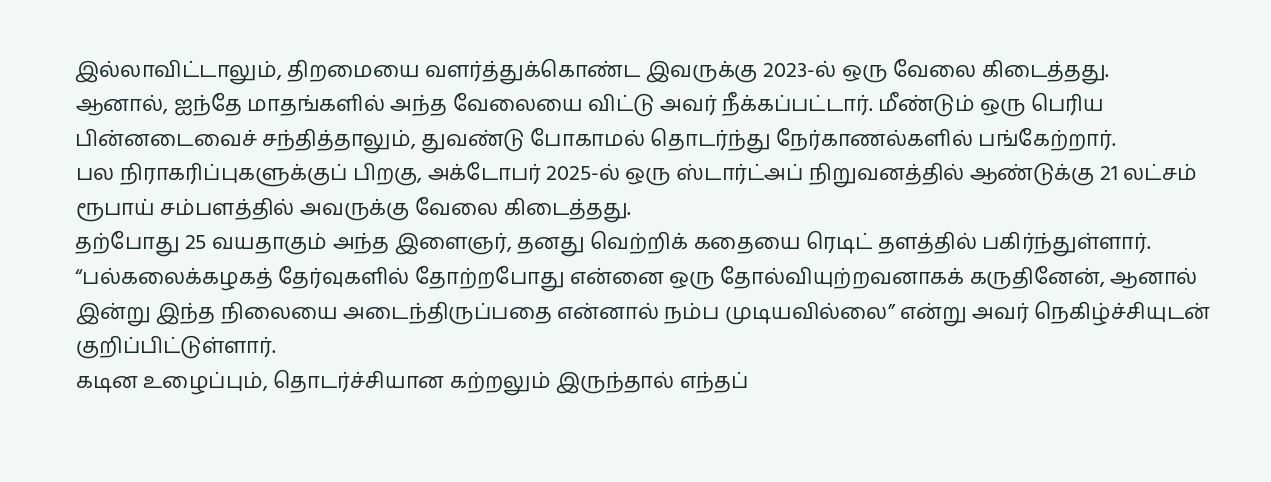இல்லாவிட்டாலும், திறமையை வளர்த்துக்கொண்ட இவருக்கு 2023-ல் ஒரு வேலை கிடைத்தது.
ஆனால், ஐந்தே மாதங்களில் அந்த வேலையை விட்டு அவர் நீக்கப்பட்டார். மீண்டும் ஒரு பெரிய பின்னடைவைச் சந்தித்தாலும், துவண்டு போகாமல் தொடர்ந்து நேர்காணல்களில் பங்கேற்றார்.
பல நிராகரிப்புகளுக்குப் பிறகு, அக்டோபர் 2025-ல் ஒரு ஸ்டார்ட்அப் நிறுவனத்தில் ஆண்டுக்கு 21 லட்சம் ரூபாய் சம்பளத்தில் அவருக்கு வேலை கிடைத்தது.
தற்போது 25 வயதாகும் அந்த இளைஞர், தனது வெற்றிக் கதையை ரெடிட் தளத்தில் பகிர்ந்துள்ளார். “பல்கலைக்கழகத் தேர்வுகளில் தோற்றபோது என்னை ஒரு தோல்வியுற்றவனாகக் கருதினேன், ஆனால் இன்று இந்த நிலையை அடைந்திருப்பதை என்னால் நம்ப முடியவில்லை” என்று அவர் நெகிழ்ச்சியுடன் குறிப்பிட்டுள்ளார்.
கடின உழைப்பும், தொடர்ச்சியான கற்றலும் இருந்தால் எந்தப்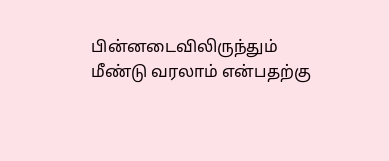பின்னடைவிலிருந்தும் மீண்டு வரலாம் என்பதற்கு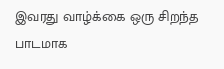இவரது வாழ்க்கை ஒரு சிறந்த பாடமாக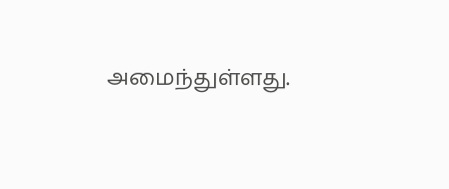அமைந்துள்ளது.